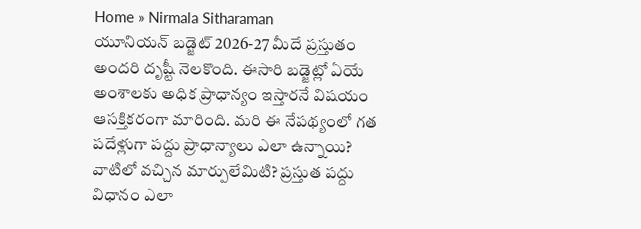Home » Nirmala Sitharaman
యూనియన్ బడ్జెట్ 2026-27 మీదే ప్రస్తుతం అందరి దృష్టీ నెలకొంది. ఈసారి బడ్జెట్లో ఏయే అంశాలకు అధిక ప్రాధాన్యం ఇస్తారనే విషయం ఆసక్తికరంగా మారింది. మరి ఈ నేపథ్యంలో గత పదేళ్లుగా పద్దు ప్రాధాన్యాలు ఎలా ఉన్నాయి? వాటిలో వచ్చిన మార్పులేమిటి? ప్రస్తుత పద్దు విధానం ఎలా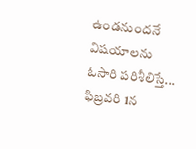ఉండనుందనే విషయాలను ఓసారి పరిశీలిస్తే...
ఫిబ్రవరి 1న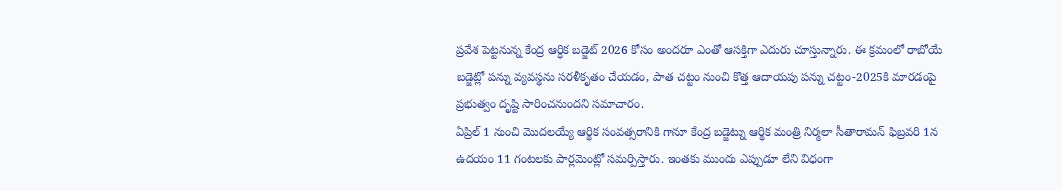ప్రవేశ పెట్టనున్న కేంద్ర ఆర్ధిక బడ్జెట్ 2026 కోసం అందరూ ఎంతో ఆసక్తిగా ఎదురు చూస్తున్నారు. ఈ క్రమంలో రాబోయే బడ్జెట్లో పన్ను వ్యవస్థను సరళీకృతం చేయడం, పాత చట్టం నుంచి కొత్త ఆదాయపు పన్ను చట్టం-2025కి మారడంపై ప్రభుత్వం దృష్టి సారించనుందని సమాచారం.
ఏప్రిల్ 1 నుంచి మొదలయ్యే ఆర్థిక సంవత్సరానికి గానూ కేంద్ర బడ్జెట్ను ఆర్థిక మంత్రి నిర్మలా సీతారామన్ ఫిబ్రవరి 1న ఉదయం 11 గంటలకు పార్లమెంట్లో సమర్పిస్తారు. ఇంతకు ముందు ఎప్పుడూ లేని విధంగా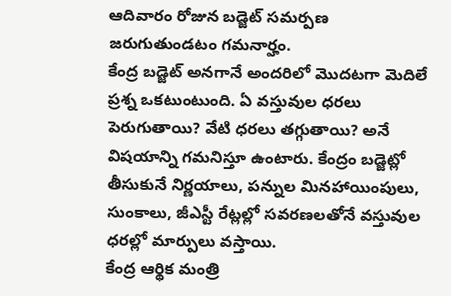ఆదివారం రోజున బడ్జెట్ సమర్పణ జరుగుతుండటం గమనార్హం.
కేంద్ర బడ్జెట్ అనగానే అందరిలో మొదటగా మెదిలే ప్రశ్న ఒకటుంటుంది. ఏ వస్తువుల ధరలు పెరుగుతాయి? వేటి ధరలు తగ్గుతాయి? అనే విషయాన్ని గమనిస్తూ ఉంటారు. కేంద్రం బడ్జెట్లో తీసుకునే నిర్ణయాలు, పన్నుల మినహాయింపులు, సుంకాలు, జీఎస్టీ రేట్లల్లో సవరణలతోనే వస్తువుల ధరల్లో మార్పులు వస్తాయి.
కేంద్ర ఆర్థిక మంత్రి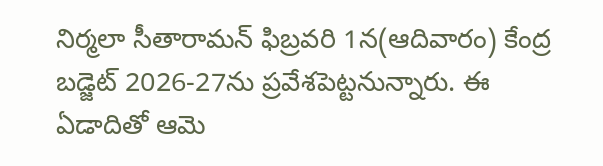నిర్మలా సీతారామన్ ఫిబ్రవరి 1న(ఆదివారం) కేంద్ర బడ్జెట్ 2026-27ను ప్రవేశపెట్టనున్నారు. ఈ ఏడాదితో ఆమె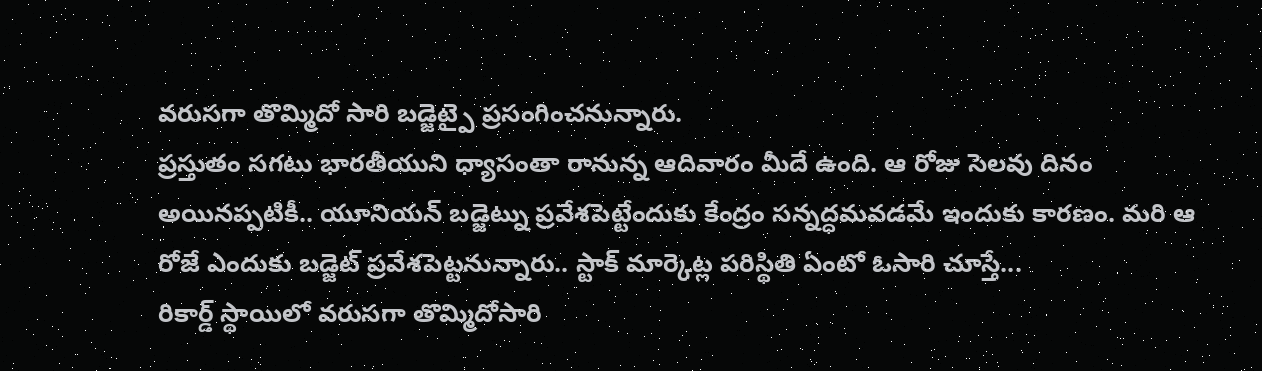వరుసగా తొమ్మిదో సారి బడ్జెట్పై ప్రసంగించనున్నారు.
ప్రస్తుతం సగటు భారతీయుని ధ్యాసంతా రానున్న ఆదివారం మీదే ఉంది. ఆ రోజు సెలవు దినం అయినప్పటికీ.. యూనియన్ బడ్జెట్ను ప్రవేశపెట్టేందుకు కేంద్రం సన్నద్ధమవడమే ఇందుకు కారణం. మరి ఆ రోజే ఎందుకు బడ్జెట్ ప్రవేశపెట్టనున్నారు.. స్టాక్ మార్కెట్ల పరిస్థితి ఏంటో ఓసారి చూస్తే...
రికార్డ్ స్థాయిలో వరుసగా తొమ్మిదోసారి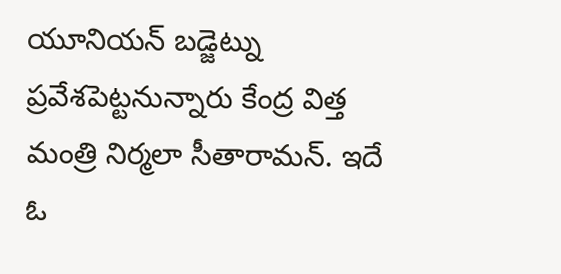యూనియన్ బడ్జెట్ను ప్రవేశపెట్టనున్నారు కేంద్ర విత్త మంత్రి నిర్మలా సీతారామన్. ఇదే ఓ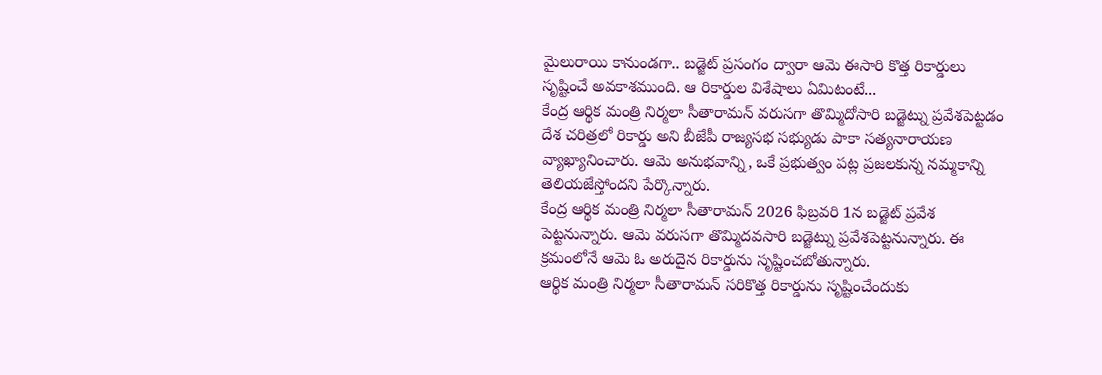మైలురాయి కానుండగా.. బడ్జెట్ ప్రసంగం ద్వారా ఆమె ఈసారి కొత్త రికార్డులు సృష్టించే అవకాశముంది. ఆ రికార్డుల విశేషాలు ఏమిటంటే...
కేంద్ర ఆర్థిక మంత్రి నిర్మలా సీతారామన్ వరుసగా తొమ్మిదోసారి బడ్జెట్ను ప్రవేశపెట్టడం దేశ చరిత్రలో రికార్డు అని బీజేపీ రాజ్యసభ సభ్యుడు పాకా సత్యనారాయణ వ్యాఖ్యానించారు. ఆమె అనుభవాన్ని, ఒకే ప్రభుత్వం పట్ల ప్రజలకున్న నమ్మకాన్ని తెలియజేస్తోందని పేర్కొన్నారు.
కేంద్ర ఆర్థిక మంత్రి నిర్మలా సీతారామన్ 2026 ఫిబ్రవరి 1న బడ్జెట్ ప్రవేశ పెట్టనున్నారు. ఆమె వరుసగా తొమ్మిదవసారి బడ్జెట్ను ప్రవేశపెట్టనున్నారు. ఈ క్రమంలోనే ఆమె ఓ అరుదైన రికార్డును సృష్టించబోతున్నారు.
ఆర్థిక మంత్రి నిర్మలా సీతారామన్ సరికొత్త రికార్డును సృష్టించేందుకు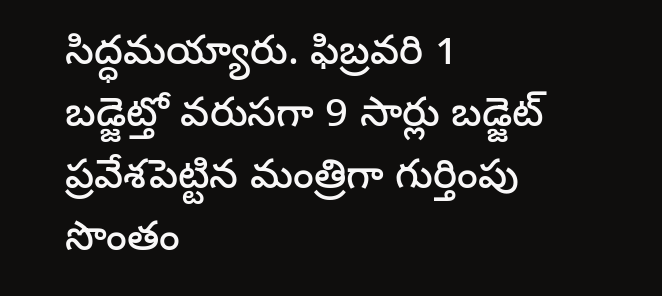సిద్ధమయ్యారు. ఫిబ్రవరి 1 బడ్జెట్తో వరుసగా 9 సార్లు బడ్జెట్ ప్రవేశపెట్టిన మంత్రిగా గుర్తింపు సొంతం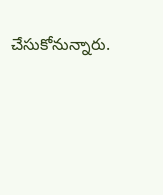చేసుకోనున్నారు.